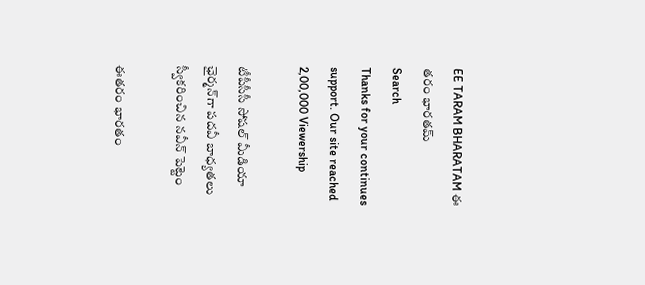EE TARAM BHARATAM ఈ తరం భారతమ్
Search
Thanks for your continues support. Our site reached 2,00,000 Viewership

టీపీసీసీ సోషల్ మీడియా ఛైర్మన్‌గా పదవీ బాధ్యతలు స్వీకరించిన నవీన్ పెట్టెం

ఈతరం భారతం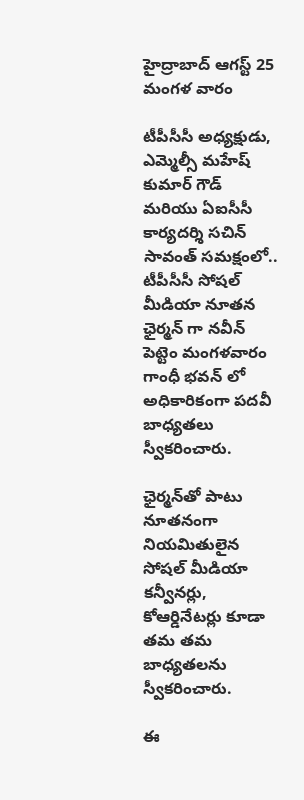హైద్రాబాద్ ఆగస్ట్ 25 మంగళ వారం

టీపీసీసీ అధ్యక్షుడు, ఎమ్మెల్సీ మహేష్ కుమార్ గౌడ్ మరియు ఏఐసీసీ కార్యదర్శి సచిన్ సావంత్ సమక్షంలో.. టీపీసీసీ సోషల్ మీడియా నూతన ఛైర్మన్ గా నవీన్ పెట్టెం మంగళవారం గాంధీ భవన్ లో అధికారికంగా పదవీ బాధ్యతలు స్వీకరించారు.

ఛైర్మన్‌తో పాటు నూతనంగా నియమితులైన సోషల్ మీడియా కన్వీనర్లు, కోఆర్డినేటర్లు కూడా తమ తమ బాధ్యతలను స్వీకరించారు.

ఈ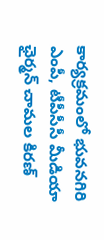కార్యక్రమంలో భువనగిరి ఎంపీ, టీపీసీసీ మీడియా ఛైర్మన్ చామల కిరణ్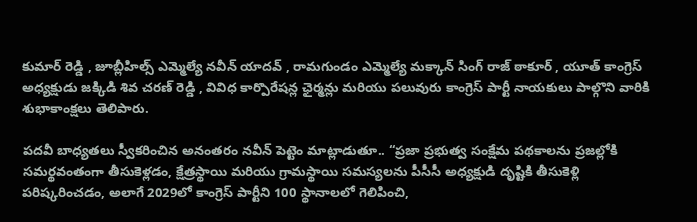కుమార్ రెడ్డి , జూబ్లీహిల్స్ ఎమ్మెల్యే నవీన్ యాదవ్ , రామగుండం ఎమ్మెల్యే మక్కాన్ సింగ్ రాజ్ ఠాకూర్ , యూత్ కాంగ్రెస్ అధ్యక్షుడు జక్కిడి శివ చరణ్ రెడ్డి , వివిధ కార్పొరేషన్ల ఛైర్మన్లు మరియు పలువురు కాంగ్రెస్ పార్టీ నాయకులు పాల్గొని వారికి శుభాకాంక్షలు తెలిపారు.

పదవీ బాధ్యతలు స్వీకరించిన అనంతరం నవీన్ పెట్టెం మాట్లాడుతూ.. “ప్రజా ప్రభుత్వ సంక్షేమ పథకాలను ప్రజల్లోకి సమర్థవంతంగా తీసుకెళ్లడం, క్షేత్రస్థాయి మరియు గ్రామస్థాయి సమస్యలను పీసీసీ అధ్యక్షుడి దృష్టికి తీసుకెళ్లి పరిష్కరించడం, అలాగే 2029లో కాంగ్రెస్ పార్టీని 100 స్థానాలలో గెలిపించి,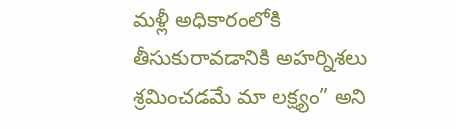మళ్లీ అధికారంలోకి తీసుకురావడానికి అహర్నిశలు శ్రమించడమే మా లక్ష్యం” అని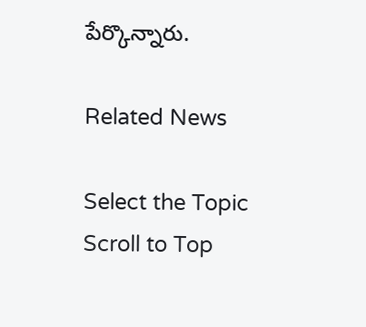పేర్కొన్నారు.

Related News

Select the Topic
Scroll to Top